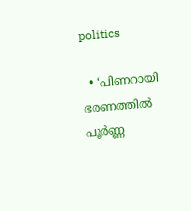politics

  • ‘പിണറായി ഭരണത്തിൽ പൂർണ്ണ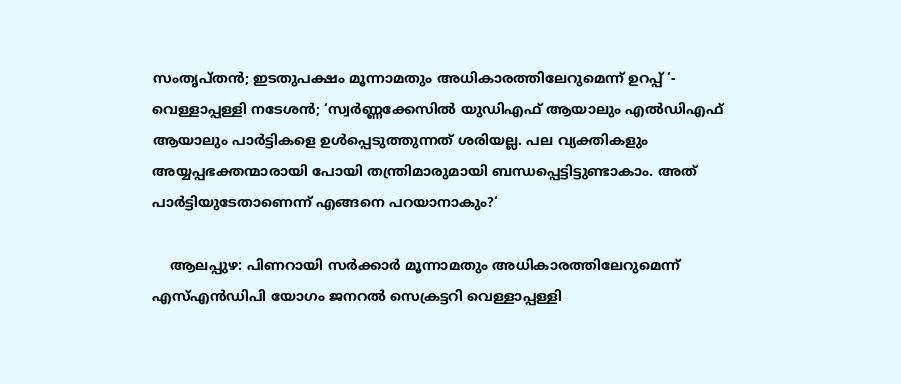സംതൃപ്തൻ; ഇടതുപക്ഷം മൂന്നാമതും അധികാരത്തിലേറുമെന്ന് ഉറപ്പ് ‘- വെള്ളാപ്പള്ളി നടേശൻ; ‘സ്വർണ്ണക്കേസിൽ യുഡിഎഫ് ആയാലും എൽഡിഎഫ് ആയാലും പാർട്ടികളെ ഉൾപ്പെടുത്തുന്നത് ശരിയല്ല. പല വ്യക്തികളും അയ്യപ്പഭക്തന്മാരായി പോയി തന്ത്രിമാരുമായി ബന്ധപ്പെട്ടിട്ടുണ്ടാകാം. അത് പാർട്ടിയുടേതാണെന്ന് എങ്ങനെ പറയാനാകും?‘

    ആലപ്പുഴ: പിണറായി സർക്കാർ മൂന്നാമതും അധികാരത്തിലേറുമെന്ന് എസ്എൻഡിപി യോഗം ജനറൽ സെക്രട്ടറി വെള്ളാപ്പള്ളി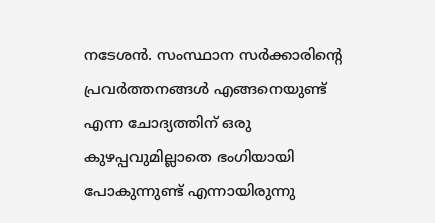നടേശൻ. സംസ്ഥാന സർക്കാരിൻ്റെ പ്രവർത്തനങ്ങൾ എങ്ങനെയുണ്ട് എന്ന ചോദ്യത്തിന് ഒരു കുഴപ്പവുമില്ലാതെ ഭംഗിയായി പോകുന്നുണ്ട് എന്നായിരുന്നു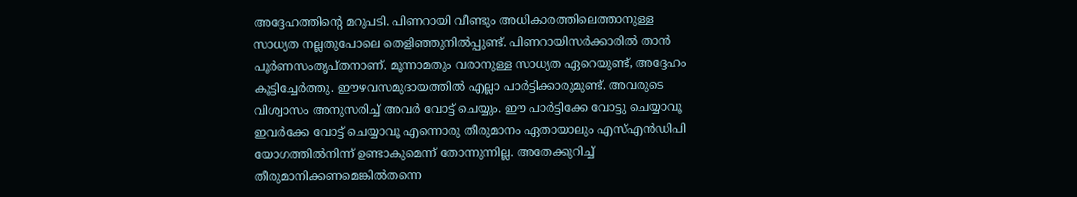അദ്ദേഹത്തിൻ്റെ മറുപടി. പിണറായി വീണ്ടും അധികാരത്തിലെത്താനുള്ള സാധ്യത നല്ലതുപോലെ തെളിഞ്ഞുനിൽപ്പുണ്ട്. പിണറായിസർക്കാരിൽ താൻ പൂർണസംതൃപ്തനാണ്. മൂന്നാമതും വരാനുള്ള സാധ്യത ഏറെയുണ്ട്, അദ്ദേഹം കൂട്ടിച്ചേർത്തു. ഈഴവസമുദായത്തിൽ എല്ലാ പാർട്ടിക്കാരുമുണ്ട്. അവരുടെ വിശ്വാസം അനുസരിച്ച് അവർ വോട്ട് ചെയ്യും. ഈ പാർട്ടിക്കേ വോട്ടു ചെയ്യാവൂ ഇവർക്കേ വോട്ട് ചെയ്യാവൂ എന്നൊരു തീരുമാനം ഏതായാലും എസ്എൻഡിപി യോഗത്തിൽനിന്ന് ഉണ്ടാകുമെന്ന് തോന്നുന്നില്ല. അതേക്കുറിച്ച് തീരുമാനിക്കണമെങ്കിൽതന്നെ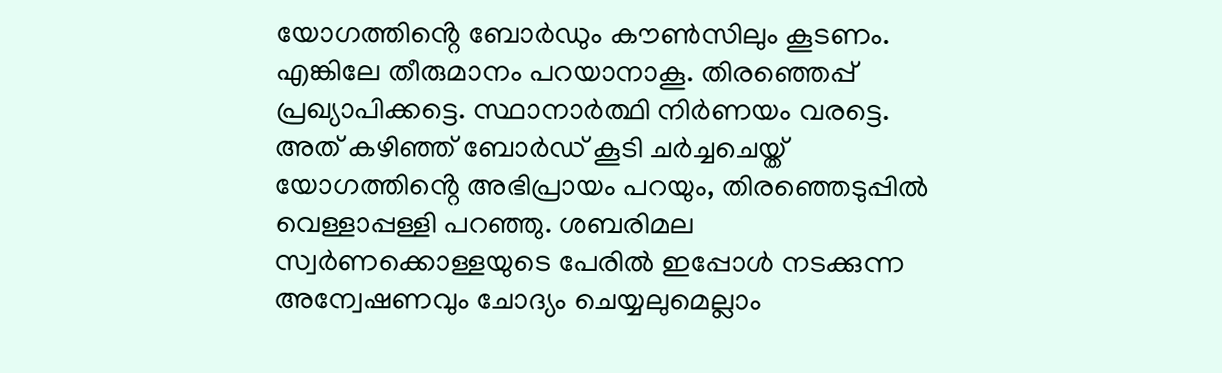യോഗത്തിൻ്റെ ബോർഡും കൗൺസിലും കൂടണം. എങ്കിലേ തീരുമാനം പറയാനാകൂ. തിരഞ്ഞെപ്പ് പ്രഖ്യാപിക്കട്ടെ. സ്ഥാനാർത്ഥി നിർണയം വരട്ടെ. അത് കഴിഞ്ഞ് ബോർഡ് കൂടി ചർച്ചചെയ്ത് യോഗത്തിൻ്റെ അഭിപ്രായം പറയും, തിരഞ്ഞെടുപ്പിൽ വെള്ളാപ്പള്ളി പറഞ്ഞു. ശബരിമല സ്വർണക്കൊള്ളയുടെ പേരിൽ ഇപ്പോൾ നടക്കുന്ന അന്വേഷണവും ചോദ്യം ചെയ്യലുമെല്ലാം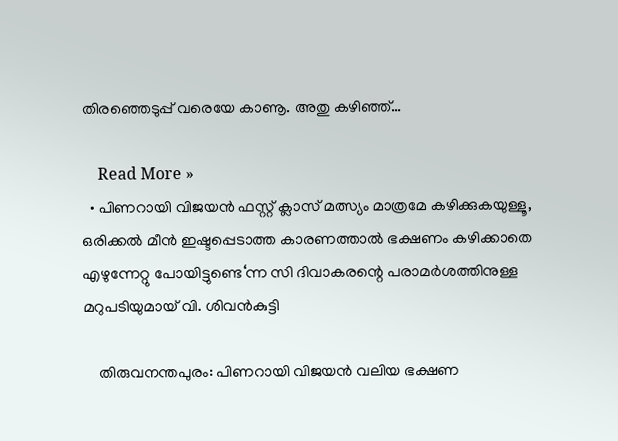തിരഞ്ഞെടുപ്പ് വരെയേ കാണൂ. അതു കഴിഞ്ഞ്…

    Read More »
  • പിണറായി വിജയൻ ഫസ്റ്റ് ക്ലാസ് മത്സ്യം മാത്രമേ കഴിക്കുകയുള്ളൂ, ഒരിക്കൽ മീൻ ഇഷ്ടപ്പെടാത്ത കാരണത്താൽ ഭക്ഷണം കഴിക്കാതെ എഴുന്നേറ്റു പോയിട്ടുണ്ടെ‘ന്ന സി ദിവാകരന്റെ പരാമർശത്തിനുള്ള മറുപടിയുമായ് വി. ശിവൻകുട്ടി

    തിരുവനന്തപുരം: പിണറായി വിജയൻ വലിയ ഭക്ഷണ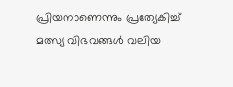പ്രിയനാണെന്നും പ്രത്യേകിച്ച് മത്സ്യ വിഭവങ്ങൾ വലിയ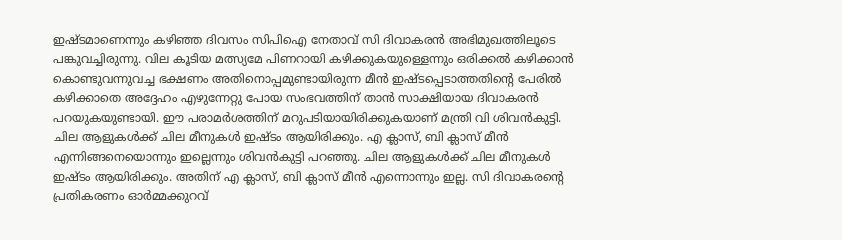ഇഷ്ടമാണെന്നും കഴിഞ്ഞ ദിവസം സിപിഐ നേതാവ് സി ദിവാകരൻ അഭിമുഖത്തിലൂടെ പങ്കുവച്ചിരുന്നു. വില കൂടിയ മത്സ്യമേ പിണറായി കഴിക്കുകയുള്ളെന്നും ഒരിക്കൽ കഴിക്കാൻ കൊണ്ടുവന്നുവച്ച ഭക്ഷണം അതിനൊപ്പമുണ്ടായിരുന്ന മീൻ ഇഷ്ടപ്പെടാത്തതിൻ്റെ പേരിൽ കഴിക്കാതെ അദ്ദേഹം എഴുന്നേറ്റു പോയ സംഭവത്തിന് താൻ സാക്ഷിയായ ദിവാകരൻ പറയുകയുണ്ടായി. ഈ പരാമർശത്തിന് മറുപടിയായിരിക്കുകയാണ് മന്ത്രി വി ശിവൻകുട്ടി. ചില ആളുകൾക്ക് ചില മീനുകൾ ഇഷ്ടം ആയിരിക്കും. എ ക്ലാസ്, ബി ക്ലാസ് മീൻ എന്നിങ്ങനെയൊന്നും ഇല്ലെന്നും ശിവൻകുട്ടി പറഞ്ഞു. ചില ആളുകൾക്ക് ചില മീനുകൾ ഇഷ്ടം ആയിരിക്കും. അതിന് എ ക്ലാസ്, ബി ക്ലാസ് മീൻ എന്നൊന്നും ഇല്ല. സി ദിവാകരൻ്റെ പ്രതികരണം ഓർമ്മക്കുറവ്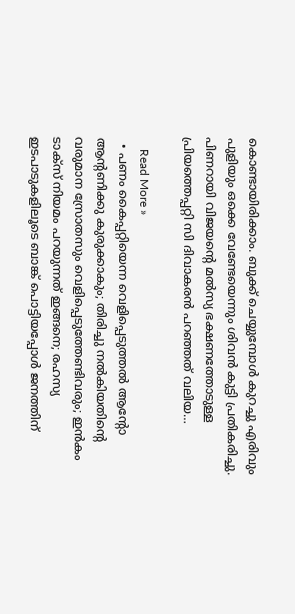കൊണ്ടായിരിക്കാം. ബുക്ക് ചെയ്യുമ്പോൾ കുറച്ചു എരിവും പുളിയും ഒക്കെ വേണ്ടേയെന്നും ശിവൻ കുട്ടി പ്രതികരിച്ചു. പിണറായി വിജയൻ്റെ മൽസ്യ ഭക്ഷണത്തോടുള്ള പ്രിയത്തെപ്പറ്റി സി ദിവാകരൻ പറഞ്ഞത് വലിയ…

    Read More »
  • പണം കൈപ്പറ്റിയെന്ന വെളിപ്പെടുത്തല്‍ ആന്റോ ആന്റണിക്കു കുരുക്കാകും; തിരിച്ചു നല്‍കിയതിന്റെ വരുമാന സ്രോതസും വെളിപ്പെടുത്തേണ്ടിവരും; ഇന്‍കം ടാക്‌സ് നിയമം പറയുന്നത് ഇങ്ങനെ; രഹസ്യ ഇടപാടുകളിലൂടെ ബാങ്ക് പൊട്ടിയപ്പോള്‍ ജനത്തിന്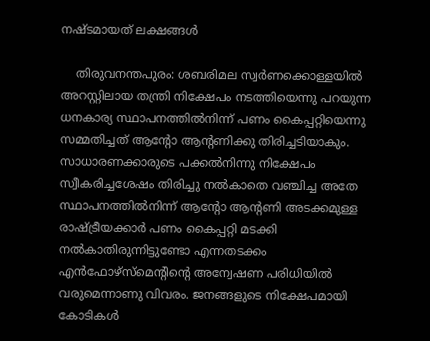നഷ്ടമായത് ലക്ഷങ്ങള്‍

    തിരുവനന്തപുരം: ശബരിമല സ്വര്‍ണക്കൊള്ളയില്‍ അറസ്റ്റിലായ തന്ത്രി നിക്ഷേപം നടത്തിയെന്നു പറയുന്ന ധനകാര്യ സ്ഥാപനത്തില്‍നിന്ന് പണം കൈപ്പറ്റിയെന്നു സമ്മതിച്ചത് ആന്റോ ആന്റണിക്കു തിരിച്ചടിയാകും. സാധാരണക്കാരുടെ പക്കല്‍നിന്നു നിക്ഷേപം സ്വീകരിച്ചശേഷം തിരിച്ചു നല്‍കാതെ വഞ്ചിച്ച അതേ സ്ഥാപനത്തില്‍നിന്ന് ആന്റോ ആന്റണി അടക്കമുള്ള രാഷ്ട്രീയക്കാര്‍ പണം കൈപ്പറ്റി മടക്കി നല്‍കാതിരുന്നിട്ടുണ്ടോ എന്നതടക്കം എന്‍ഫോഴ്‌സ്‌മെന്റിന്റെ അന്വേഷണ പരിധിയില്‍ വരുമെന്നാണു വിവരം. ജനങ്ങളുടെ നിക്ഷേപമായി കോടികള്‍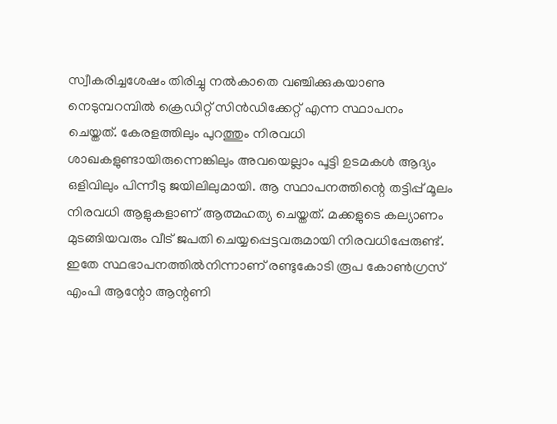സ്വീകരിച്ചശേഷം തിരിച്ചു നല്‍കാതെ വഞ്ചിക്കുകയാണു നെടുമ്പറമ്പില്‍ ക്രെഡിറ്റ് സിന്‍ഡിക്കേറ്റ് എന്ന സ്ഥാപനം ചെയ്തത്. കേരളത്തിലും പുറത്തും നിരവധി ശാഖകളുണ്ടായിരുന്നെങ്കിലും അവയെല്ലാം പൂട്ടി ഉടമകള്‍ ആദ്യം ഒളിവിലും പിന്നീടു ജയിലിലുമായി. ആ സ്ഥാപനത്തിന്റെ തട്ടിപ്പ് മൂലം നിരവധി ആളുകളാണ് ആത്മഹത്യ ചെയ്തത്. മക്കളുടെ കല്യാണം മുടങ്ങിയവരും വീട് ജപതി ചെയ്യപ്പെട്ടവരുമായി നിരവധിപ്പേരുണ്ട്. ഇതേ സ്ഥഭാപനത്തില്‍നിന്നാണ് രണ്ടുകോടി രൂപ കോണ്‍ഗ്രസ് എംപി ആന്റോ ആന്റണി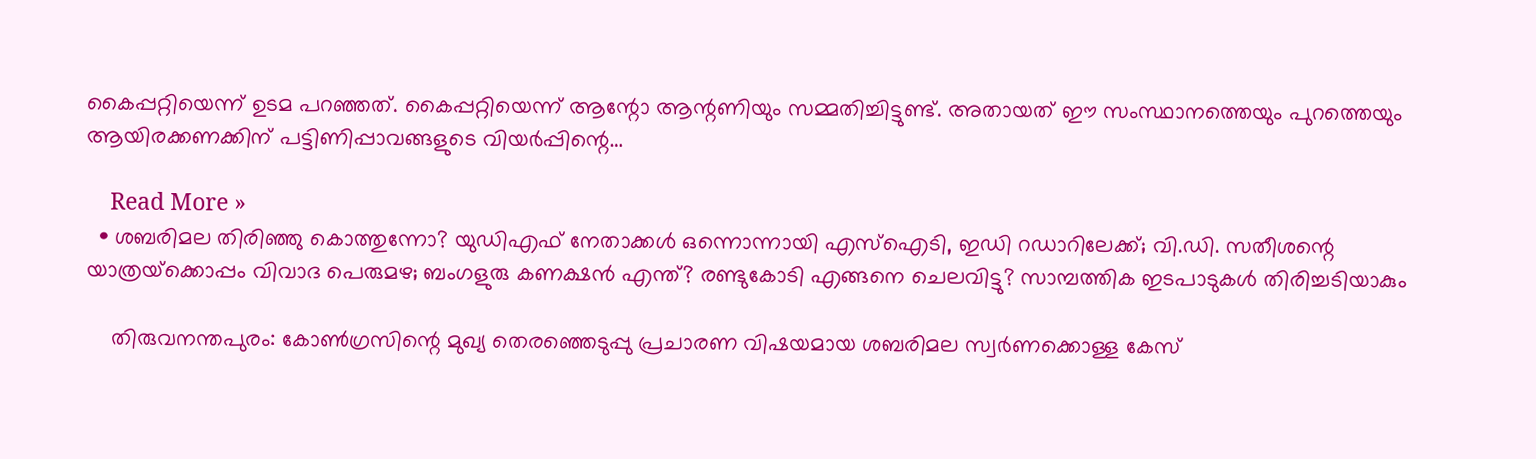കൈപ്പറ്റിയെന്ന് ഉടമ പറഞ്ഞത്. കൈപ്പറ്റിയെന്ന് ആന്റോ ആന്റണിയും സമ്മതിച്ചിട്ടുണ്ട്. അതായത് ഈ സംസ്ഥാനത്തെയും പുറത്തെയും ആയിരക്കണക്കിന് പട്ടിണിപ്പാവങ്ങളുടെ വിയര്‍പ്പിന്റെ…

    Read More »
  • ശബരിമല തിരിഞ്ഞു കൊത്തുന്നോ? യുഡിഎഫ് നേതാക്കള്‍ ഒന്നൊന്നായി എസ്‌ഐടി, ഇഡി റഡാറിലേക്ക്; വി.ഡി. സതീശന്റെ യാത്രയ്‌ക്കൊപ്പം വിവാദ പെരുമഴ; ബംഗളുരു കണക്ഷന്‍ എന്ത്? രണ്ടുകോടി എങ്ങനെ ചെലവിട്ടു? സാമ്പത്തിക ഇടപാടുകള്‍ തിരിച്ചടിയാകും

    തിരുവനന്തപുരം: കോണ്‍ഗ്രസിന്റെ മുഖ്യ തെരഞ്ഞെടുപ്പു പ്രചാരണ വിഷയമായ ശബരിമല സ്വര്‍ണക്കൊള്ള കേസ്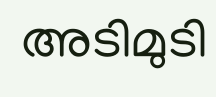അടിമുടി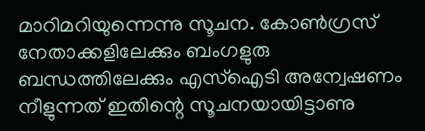മാറിമറിയുന്നെന്നു സൂചന. കോണ്‍ഗ്രസ് നേതാക്കളിലേക്കും ബംഗളുരു ബന്ധത്തിലേക്കും എസ്‌ഐടി അന്വേഷണം നീളുന്നത് ഇതിന്റെ സൂചനയായിട്ടാണു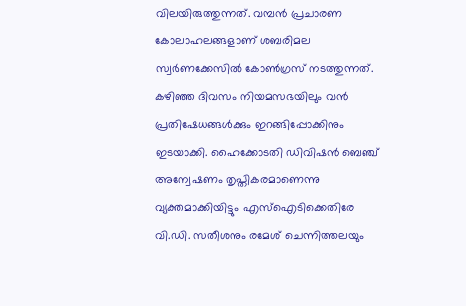വിലയിരുത്തുന്നത്. വമ്പന്‍ പ്രചാരണ കോലാഹലങ്ങളാണ് ശബരിമല സ്വര്‍ണക്കേസില്‍ കോണ്‍ഗ്രസ് നടത്തുന്നത്. കഴിഞ്ഞ ദിവസം നിയമസഭയിലും വന്‍ പ്രതിഷേധങ്ങള്‍ക്കും ഇറങ്ങിപ്പോക്കിനും ഇടയാക്കി. ഹൈക്കോടതി ഡിവിഷന്‍ ബെഞ്ച് അന്വേഷണം തൃപ്തികരമാണെന്നു വ്യക്തമാക്കിയിട്ടും എസ്‌ഐടിക്കെതിരേ വി.ഡി. സതീശനും രമേശ് ചെന്നിത്തലയും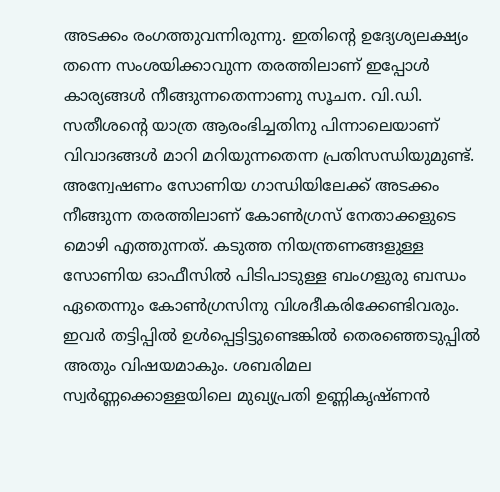അടക്കം രംഗത്തുവന്നിരുന്നു. ഇതിന്റെ ഉദ്യേശ്യലക്ഷ്യം തന്നെ സംശയിക്കാവുന്ന തരത്തിലാണ് ഇപ്പോള്‍ കാര്യങ്ങള്‍ നീങ്ങുന്നതെന്നാണു സൂചന. വി.ഡി. സതീശന്റെ യാത്ര ആരംഭിച്ചതിനു പിന്നാലെയാണ് വിവാദങ്ങള്‍ മാറി മറിയുന്നതെന്ന പ്രതിസന്ധിയുമുണ്ട്. അന്വേഷണം സോണിയ ഗാന്ധിയിലേക്ക് അടക്കം നീങ്ങുന്ന തരത്തിലാണ് കോണ്‍ഗ്രസ് നേതാക്കളുടെ മൊഴി എത്തുന്നത്. കടുത്ത നിയന്ത്രണങ്ങളുള്ള സോണിയ ഓഫീസില്‍ പിടിപാടുള്ള ബംഗളുരു ബന്ധം ഏതെന്നും കോണ്‍ഗ്രസിനു വിശദീകരിക്കേണ്ടിവരും. ഇവര്‍ തട്ടിപ്പില്‍ ഉള്‍പ്പെട്ടിട്ടുണ്ടെങ്കില്‍ തെരഞ്ഞെടുപ്പില്‍ അതും വിഷയമാകും. ശബരിമല സ്വര്‍ണ്ണക്കൊള്ളയിലെ മുഖ്യപ്രതി ഉണ്ണികൃഷ്ണന്‍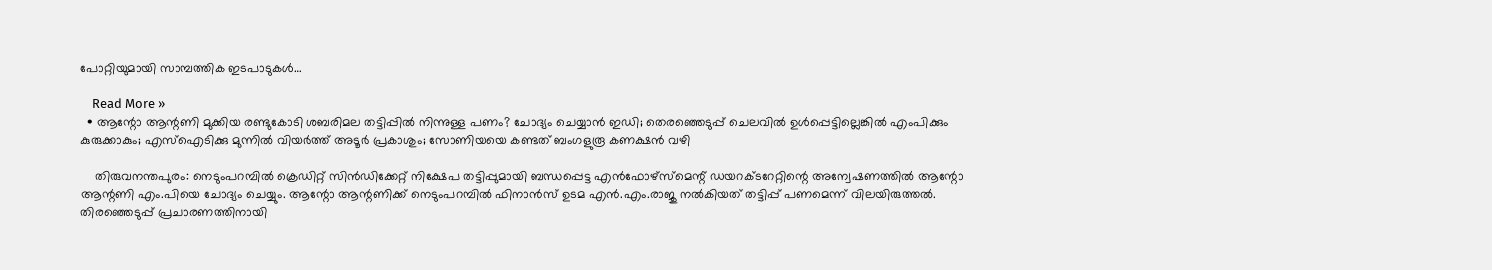പോറ്റിയുമായി സാമ്പത്തിക ഇടപാടുകള്‍…

    Read More »
  • ആന്റോ ആന്റണി മുക്കിയ രണ്ടുകോടി ശബരിമല തട്ടിപ്പില്‍ നിന്നുള്ള പണം? ചോദ്യം ചെയ്യാന്‍ ഇഡി; തെരഞ്ഞെടുപ്പ് ചെലവില്‍ ഉള്‍പ്പെട്ടില്ലെങ്കില്‍ എംപിക്കും കുരുക്കാകും; എസ്‌ഐടിക്കു മുന്നില്‍ വിയര്‍ത്ത് അടൂര്‍ പ്രകാശും; സോണിയയെ കണ്ടത് ബംഗളുരൂ കണക്ഷന്‍ വഴി

    തിരുവനന്തപുരം: നെടുംപറമ്പില്‍ ക്രെഡിറ്റ് സിന്‍ഡിക്കേറ്റ് നിക്ഷേപ തട്ടിപ്പുമായി ബന്ധപ്പെട്ട എന്‍ഫോഴ്‌സ്‌മെന്റ് ഡയറക്ടറേറ്റിന്റെ അന്വേഷണത്തില്‍ ആന്റോ ആന്റണി എം.പിയെ ചോദ്യം ചെയ്യും. ആന്റോ ആന്റണിക്ക് നെടുംപറമ്പില്‍ ഫിനാന്‍സ് ഉടമ എന്‍.എം.രാജു നല്‍കിയത് തട്ടിപ്പ് പണമെന്ന് വിലയിരുത്തല്‍. തിരഞ്ഞെടുപ്പ് പ്രചാരണത്തിനായി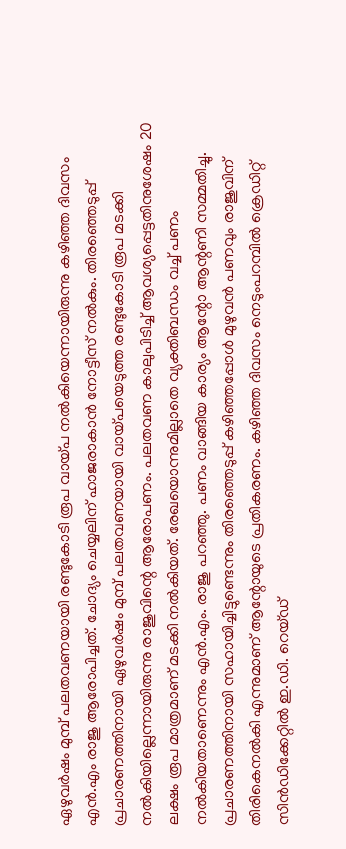ഏഴുവര്‍ഷം മുമ്പ് പലതവണയായി രണ്ടുകോടി രൂപ വായ്പ നല്‍കിയെന്നായിരുന്നു കഴിഞ്ഞ ദിവസം എന്‍.എം രാജു ആരോപിച്ചത്. ചോദ്യം ചെയ്യലിന് ഹാജരാകാന്‍ നോട്ടീസ് നല്‍കും. തിരഞ്ഞെടുപ്പ് പ്രചാരണത്തിനായി ഏഴുവര്‍ഷം മുമ്പ് പലതവണയായി വായ്പയെടുത്ത രണ്ടുകോടി രൂപ മടക്കി നല്‍കിയില്ലെന്നായിരുന്നു രാജുവിന്റെ ആരോപണം. പലതവണ കാലുപിടിച്ച് ആവശ്യപ്പെട്ടതിനുശേഷം 20 ലക്ഷം രൂപ മാത്രമാണ് മടക്കി നല്‍കിയത്. രേഖയൊന്നുമില്ലാതെ വ്യക്തിബന്ധം വച്ച് പണം നല്‍കിയതാണെന്നും എന്‍.എം. രാജു പറഞ്ഞു. പണം വാങ്ങിയ കാര്യം ആന്റോ ആന്റണി സമ്മതിച്ചു. പ്രചാരണത്തിനായി സഹായിച്ചിട്ടുണ്ടെന്നും തിരഞ്ഞെടുപ്പ് കഴിഞ്ഞപ്പോള്‍ മുഴുവന്‍ പണവും രാജുവിന് തിരികെനല്‍കി എന്നുമാണ് ആന്റോയുടെ പ്രതികരണം. കഴിഞ്ഞ ദിവസം നെടുംപറമ്പില്‍ ക്രെഡിറ്റ് സിന്‍ഡിക്കേറ്റില്‍ ഇ.ഡി. റെയ്ഡ്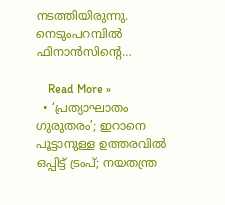നടത്തിയിരുന്നു. നെടുംപറമ്പില്‍ ഫിനാന്‍സിന്റെ…

    Read More »
  • ‘പ്രത്യാഘാതം ഗുരുതരം’; ഇറാനെ പൂട്ടാനുള്ള ഉത്തരവില്‍ ഒപ്പിട്ട് ട്രംപ്; നയതന്ത്ര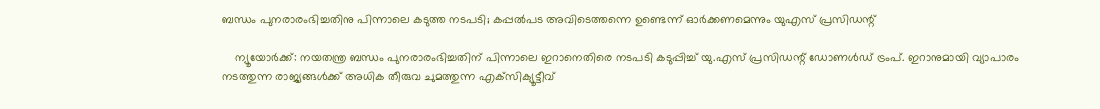ബന്ധം പുനരാരംഭിച്ചതിനു പിന്നാലെ കടുത്ത നടപടി; കപ്പല്‍പട അവിടെത്തന്നെ ഉണ്ടെന്ന് ഓര്‍ക്കണമെന്നും യുഎസ് പ്രസിഡന്റ്

    ന്യൂയോര്‍ക്ക്: നയതന്ത്ര ബന്ധം പുനരാരംഭിച്ചതിന് പിന്നാലെ ഇറാനെതിരെ നടപടി കടുപ്പിച്ച് യു.എസ് പ്രസിഡന്റ് ഡോണള്‍ഡ് ട്രംപ്. ഇറാനുമായി വ്യാപാരം നടത്തുന്ന രാജ്യങ്ങള്‍ക്ക് അധിക തീരുവ ചുമത്തുന്ന എക്‌സിക്യൂട്ടീവ്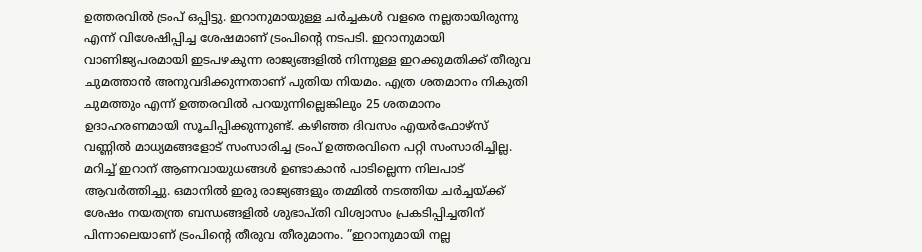ഉത്തരവില്‍ ട്രംപ് ഒപ്പിട്ടു. ഇറാനുമായുള്ള ചര്‍ച്ചകള്‍ വളരെ നല്ലതായിരുന്നു എന്ന് വിശേഷിപ്പിച്ച ശേഷമാണ് ട്രംപിന്റെ നടപടി. ഇറാനുമായി വാണിജ്യപരമായി ഇടപഴകുന്ന രാജ്യങ്ങളില്‍ നിന്നുള്ള ഇറക്കുമതിക്ക് തീരുവ ചുമത്താന്‍ അനുവദിക്കുന്നതാണ് പുതിയ നിയമം. എത്ര ശതമാനം നികുതി ചുമത്തും എന്ന് ഉത്തരവില്‍ പറയുന്നില്ലെങ്കിലും 25 ശതമാനം ഉദാഹരണമായി സൂചിപ്പിക്കുന്നുണ്ട്. കഴിഞ്ഞ ദിവസം എയര്‍ഫോഴ്‌സ് വണ്ണില്‍ മാധ്യമങ്ങളോട് സംസാരിച്ച ട്രംപ് ഉത്തരവിനെ പറ്റി സംസാരിച്ചില്ല. മറിച്ച് ഇറാന് ആണവായുധങ്ങള്‍ ഉണ്ടാകാന്‍ പാടില്ലെന്ന നിലപാട് ആവര്‍ത്തിച്ചു. ഒമാനില്‍ ഇരു രാജ്യങ്ങളും തമ്മില്‍ നടത്തിയ ചര്‍ച്ചയ്ക്ക് ശേഷം നയതന്ത്ര ബന്ധങ്ങളില്‍ ശുഭാപ്തി വിശ്വാസം പ്രകടിപ്പിച്ചതിന് പിന്നാലെയാണ് ട്രംപിന്റെ തീരുവ തീരുമാനം. ”ഇറാനുമായി നല്ല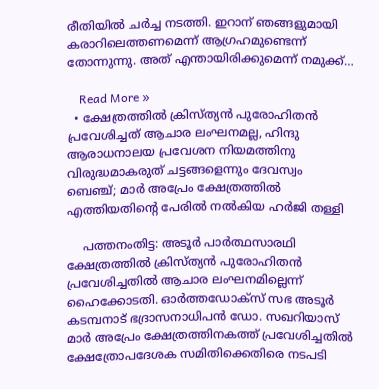രീതിയില്‍ ചര്‍ച്ച നടത്തി. ഇറാന് ഞങ്ങളുമായി കരാറിലെത്തണമെന്ന് ആഗ്രഹമുണ്ടെന്ന് തോന്നുന്നു. അത് എന്തായിരിക്കുമെന്ന് നമുക്ക്…

    Read More »
  • ക്ഷേത്രത്തില്‍ ക്രിസ്ത്യന്‍ പുരോഹിതന്‍ പ്രവേശിച്ചത് ആചാര ലംഘനമല്ല, ഹിന്ദു ആരാധനാലയ പ്രവേശന നിയമത്തിനു വിരുദ്ധമാകരുത് ചട്ടങ്ങളെന്നും ദേവസ്വം ബെഞ്ച്; മാര്‍ അപ്രേം ക്ഷേത്രത്തില്‍ എത്തിയതിന്റെ പേരില്‍ നല്‍കിയ ഹര്‍ജി തള്ളി

    പത്തനംതിട്ട: അടൂര്‍ പാര്‍ത്ഥസാരഥി ക്ഷേത്രത്തില്‍ ക്രിസ്ത്യന്‍ പുരോഹിതന്‍ പ്രവേശിച്ചതില്‍ ആചാര ലംഘനമില്ലെന്ന് ഹൈക്കോടതി. ഓര്‍ത്തഡോക്‌സ് സഭ അടൂര്‍ കടമ്പനാട് ഭദ്രാസനാധിപന്‍ ഡോ. സഖറിയാസ് മാര്‍ അപ്രേം ക്ഷേത്രത്തിനകത്ത് പ്രവേശിച്ചതില്‍ ക്ഷേത്രോപദേശക സമിതിക്കെതിരെ നടപടി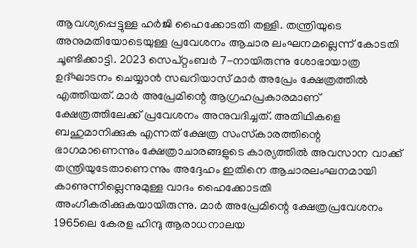ആവശ്യപ്പെട്ടുള്ള ഹര്‍ജി ഹൈക്കോടതി തള്ളി. തന്ത്രിയുടെ അനുമതിയോടെയുള്ള പ്രവേശനം ആചാര ലംഘനമല്ലെന്ന് കോടതി ചൂണ്ടിക്കാട്ടി. 2023 സെപ്റ്റംബര്‍ 7-നായിരുന്നു ശോഭായാത്ര ഉദ്ഘാടനം ചെയ്യാന്‍ സഖറിയാസ് മാര്‍ അപ്രേം ക്ഷേത്രത്തില്‍ എത്തിയത്. മാര്‍ അപ്രേമിന്റെ ആഗ്രഹപ്രകാരമാണ് ക്ഷേത്രത്തിലേക്ക് പ്രവേശനം അനുവദിച്ചത്. അതിഥികളെ ബഹുമാനിക്കുക എന്നത് ക്ഷേത്ര സംസ്‌കാരത്തിന്റെ ഭാഗമാണെന്നും ക്ഷേത്രാചാരങ്ങളുടെ കാര്യത്തില്‍ അവസാന വാക്ക് തന്ത്രിയുടേതാണെന്നും അദ്ദേഹം ഇതിനെ ആചാരലംഘനമായി കാണുന്നില്ലെന്നുമുള്ള വാദം ഹൈക്കോടതി അംഗീകരിക്കുകയായിരുന്നു. മാര്‍ അപ്രേമിന്റെ ക്ഷേത്രപ്രവേശനം 1965ലെ കേരള ഹിന്ദു ആരാധനാലയ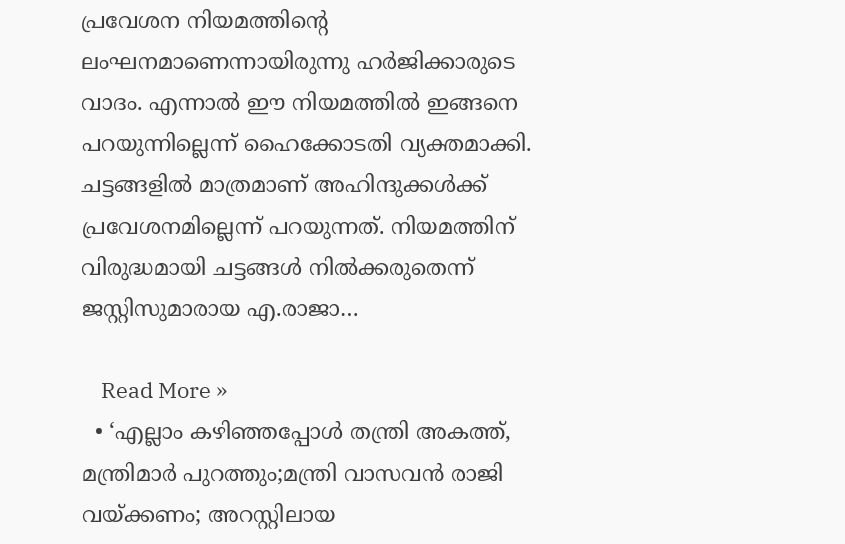പ്രവേശന നിയമത്തിന്റെ ലംഘനമാണെന്നായിരുന്നു ഹര്‍ജിക്കാരുടെ വാദം. എന്നാല്‍ ഈ നിയമത്തില്‍ ഇങ്ങനെ പറയുന്നില്ലെന്ന് ഹൈക്കോടതി വ്യക്തമാക്കി. ചട്ടങ്ങളില്‍ മാത്രമാണ് അഹിന്ദുക്കള്‍ക്ക് പ്രവേശനമില്ലെന്ന് പറയുന്നത്. നിയമത്തിന് വിരുദ്ധമായി ചട്ടങ്ങള്‍ നില്‍ക്കരുതെന്ന് ജസ്റ്റിസുമാരായ എ.രാജാ…

    Read More »
  • ‘എല്ലാം കഴിഞ്ഞപ്പോൾ തന്ത്രി അകത്ത്, മന്ത്രിമാർ പുറത്തും;മന്ത്രി വാസവൻ രാജി വയ്ക്കണം; അറസ്റ്റിലായ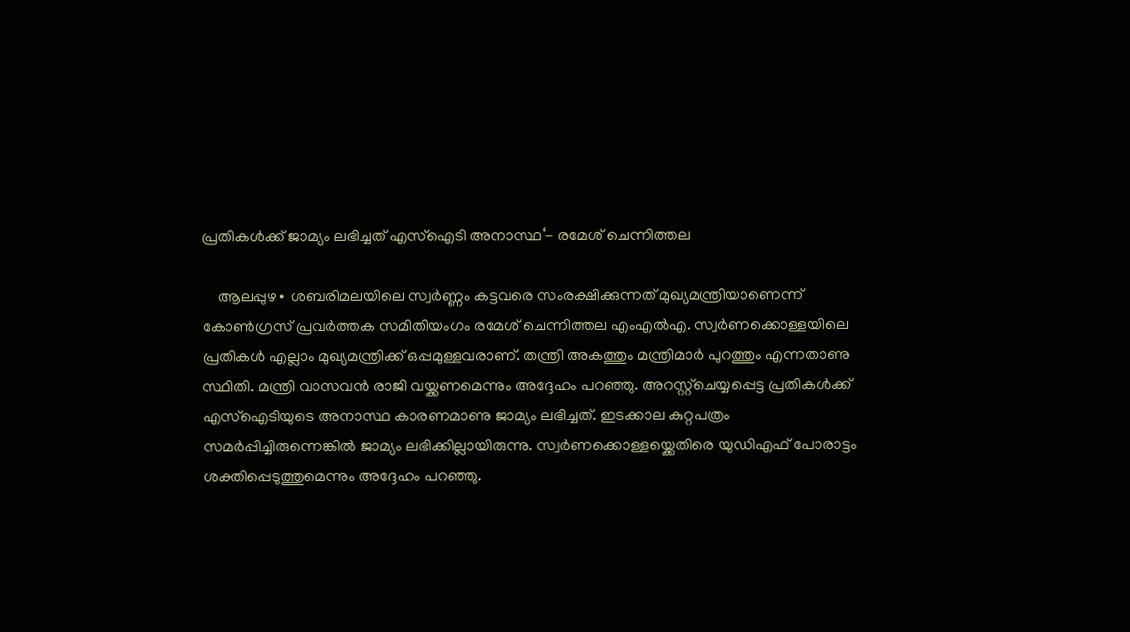പ്രതികൾക്ക് ജാമ്യം ലഭിച്ചത് എസ്ഐടി അനാസ്ഥ‘- രമേശ് ചെന്നിത്തല

    ആലപ്പുഴ∙ ശബരിമലയിലെ സ്വർണ്ണം കട്ടവരെ സംരക്ഷിക്കുന്നത് മുഖ്യമന്ത്രിയാണെന്ന് കോൺഗ്രസ് പ്രവർത്തക സമിതിയംഗം രമേശ് ചെന്നിത്തല എംഎൽഎ. സ്വർണക്കൊള്ളയിലെ പ്രതികൾ എല്ലാം മുഖ്യമന്ത്രിക്ക് ഒപ്പമുള്ളവരാണ്. തന്ത്രി അകത്തും മന്ത്രിമാർ പുറത്തും എന്നതാണു സ്ഥിതി. മന്ത്രി വാസവൻ രാജി വയ്ക്കണമെന്നും അദ്ദേഹം പറഞ്ഞു. അറസ്റ്റ്ചെയ്യപ്പെട്ട പ്രതികൾക്ക് എസ്ഐടിയുടെ അനാസ്ഥ കാരണമാണു ജാമ്യം ലഭിച്ചത്. ഇടക്കാല കുറ്റപത്രം സമർപ്പിച്ചിരുന്നെങ്കിൽ ജാമ്യം ലഭിക്കില്ലായിരുന്നു. സ്വർണക്കൊള്ളയ്ക്കെതിരെ യുഡിഎഫ് പോരാട്ടം ശക്തിപ്പെടുത്തുമെന്നും അദ്ദേഹം പറഞ്ഞു.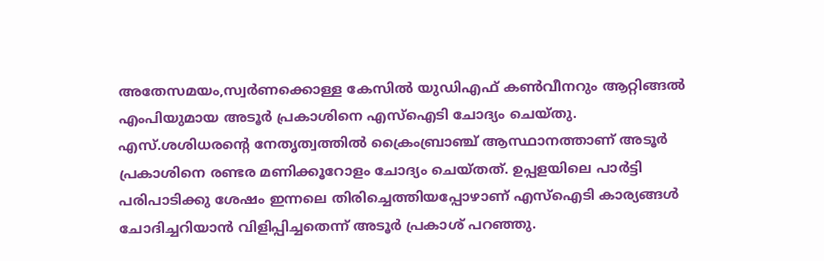അതേസമയം,സ്വർണക്കൊള്ള കേസിൽ യുഡിഎഫ് കൺവീനറും ആറ്റിങ്ങൽ എംപിയുമായ അടൂർ പ്രകാശിനെ എസ്ഐടി ചോദ്യം ചെയ്തു. എസ്.ശശിധരന്റെ നേതൃത്വത്തില്‍ ക്രൈംബ്രാഞ്ച് ആസ്ഥാനത്താണ് അടൂര്‍ പ്രകാശിനെ രണ്ടര മണിക്കൂറോളം ചോദ്യം ചെയ്തത്. ഉപ്പളയിലെ പാര്‍ട്ടി പരിപാടിക്കു ശേഷം ഇന്നലെ തിരിച്ചെത്തിയപ്പോഴാണ് എസ്‌ഐടി കാര്യങ്ങള്‍ ചോദിച്ചറിയാന്‍ വിളിപ്പിച്ചതെന്ന് അടൂര്‍ പ്രകാശ് പറഞ്ഞു.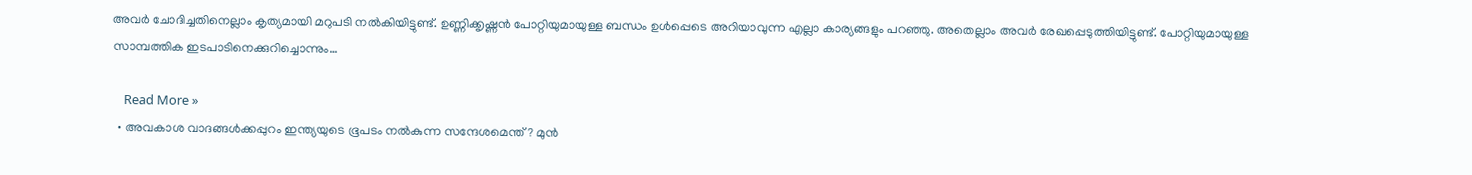അവര്‍ ചോദിച്ചതിനെല്ലാം കൃത്യമായി മറുപടി നല്‍കിയിട്ടുണ്ട്. ഉണ്ണിക്കൃഷ്ണന്‍ പോറ്റിയുമായുള്ള ബന്ധം ഉള്‍പ്പെടെ അറിയാവുന്ന എല്ലാ കാര്യങ്ങളും പറഞ്ഞു. അതെല്ലാം അവര്‍ രേഖപ്പെടുത്തിയിട്ടുണ്ട്. പോറ്റിയുമായുള്ള സാമ്പത്തിക ഇടപാടിനെക്കുറിച്ചൊന്നും…

    Read More »
  • അവകാശ വാദങ്ങള്‍ക്കപ്പുറം ഇന്ത്യയുടെ ഭൂപടം നല്‍കുന്ന സന്ദേശമെന്ത്? മുന്‍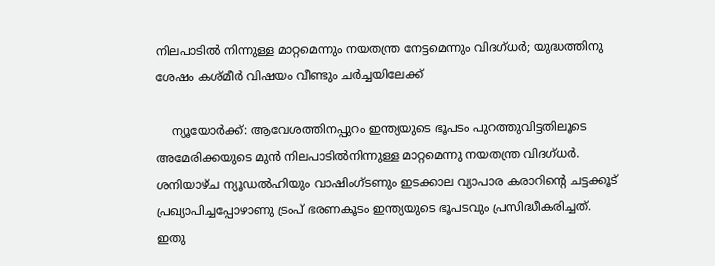നിലപാടില്‍ നിന്നുള്ള മാറ്റമെന്നും നയതന്ത്ര നേട്ടമെന്നും വിദഗ്ധര്‍; യുദ്ധത്തിനു ശേഷം കശ്മീര്‍ വിഷയം വീണ്ടും ചര്‍ച്ചയിലേക്ക്

    ന്യൂയോര്‍ക്ക്: ആവേശത്തിനപ്പുറം ഇന്ത്യയുടെ ഭൂപടം പുറത്തുവിട്ടതിലൂടെ അമേരിക്കയുടെ മുന്‍ നിലപാടില്‍നിന്നുള്ള മാറ്റമെന്നു നയതന്ത്ര വിദഗ്ധര്‍. ശനിയാഴ്ച ന്യൂഡല്‍ഹിയും വാഷിംഗ്ടണും ഇടക്കാല വ്യാപാര കരാറിന്റെ ചട്ടക്കൂട് പ്രഖ്യാപിച്ചപ്പോഴാണു ട്രംപ് ഭരണകൂടം ഇന്ത്യയുടെ ഭൂപടവും പ്രസിദ്ധീകരിച്ചത്. ഇതു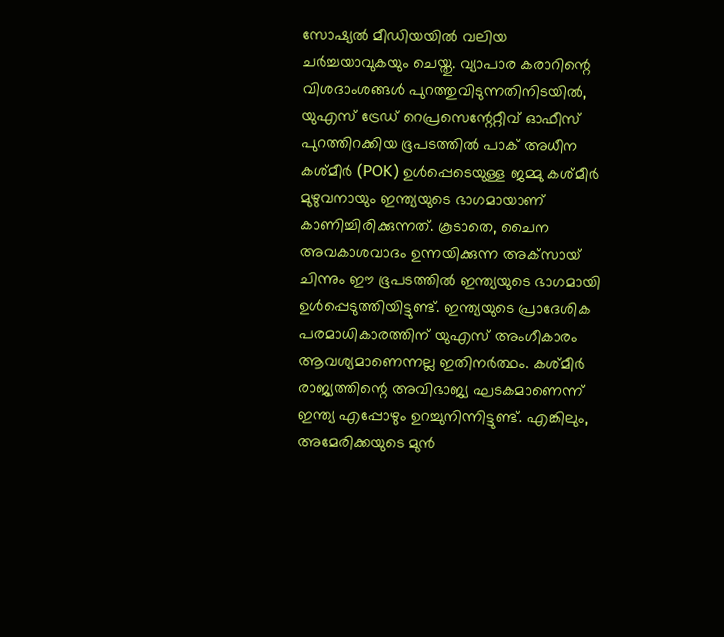സോഷ്യല്‍ മീഡിയയില്‍ വലിയ ചര്‍ച്ചയാവുകയും ചെയ്തു. വ്യാപാര കരാറിന്റെ വിശദാംശങ്ങള്‍ പുറത്തുവിടുന്നതിനിടയില്‍, യുഎസ് ട്രേഡ് റെപ്രസെന്റേറ്റീവ് ഓഫീസ് പുറത്തിറക്കിയ ഭൂപടത്തില്‍ പാക് അധീന കശ്മീര്‍ (POK) ഉള്‍പ്പെടെയുള്ള ജമ്മു കശ്മീര്‍ മുഴുവനായും ഇന്ത്യയുടെ ഭാഗമായാണ് കാണിച്ചിരിക്കുന്നത്. കൂടാതെ, ചൈന അവകാശവാദം ഉന്നയിക്കുന്ന അക്‌സായ് ചിന്നും ഈ ഭൂപടത്തില്‍ ഇന്ത്യയുടെ ഭാഗമായി ഉള്‍പ്പെടുത്തിയിട്ടുണ്ട്. ഇന്ത്യയുടെ പ്രാദേശിക പരമാധികാരത്തിന് യുഎസ് അംഗീകാരം ആവശ്യമാണെന്നല്ല ഇതിനര്‍ത്ഥം. കശ്മീര്‍ രാജ്യത്തിന്റെ അവിഭാജ്യ ഘടകമാണെന്ന് ഇന്ത്യ എപ്പോഴും ഉറച്ചുനിന്നിട്ടുണ്ട്. എങ്കിലും, അമേരിക്കയുടെ മുന്‍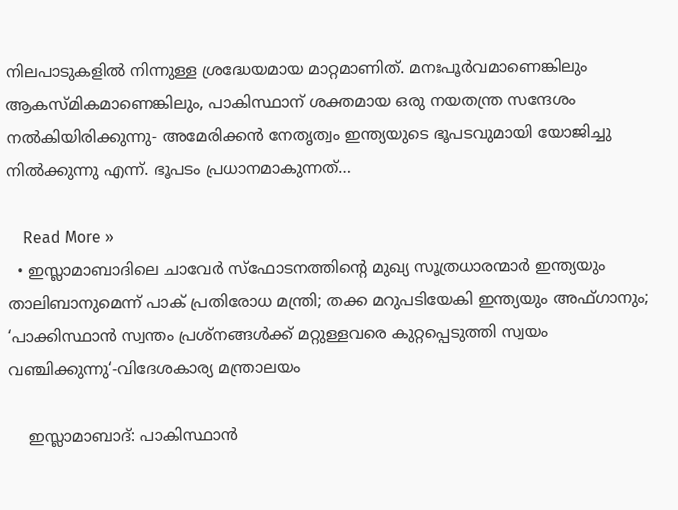നിലപാടുകളില്‍ നിന്നുള്ള ശ്രദ്ധേയമായ മാറ്റമാണിത്. മനഃപൂര്‍വമാണെങ്കിലും ആകസ്മികമാണെങ്കിലും, പാകിസ്ഥാന് ശക്തമായ ഒരു നയതന്ത്ര സന്ദേശം നല്‍കിയിരിക്കുന്നു- അമേരിക്കന്‍ നേതൃത്വം ഇന്ത്യയുടെ ഭൂപടവുമായി യോജിച്ചു നില്‍ക്കുന്നു എന്ന്. ഭൂപടം പ്രധാനമാകുന്നത്…

    Read More »
  • ഇസ്ലാമാബാദിലെ ചാവേർ സ്ഫോടനത്തിന്റെ മുഖ്യ സൂത്രധാരന്മാർ ഇന്ത്യയും താലിബാനുമെന്ന് പാക് പ്രതിരോധ മന്ത്രി; തക്ക മറുപടിയേകി ഇന്ത്യയും അഫ്ഗാനും; ‘പാക്കിസ്ഥാൻ സ്വന്തം പ്രശ്നങ്ങൾക്ക് മറ്റുള്ളവരെ കുറ്റപ്പെടുത്തി സ്വയം വഞ്ചിക്കുന്നു‘-വിദേശകാര്യ മന്ത്രാലയം

    ഇസ്ലാമാബാദ്: പാകിസ്ഥാൻ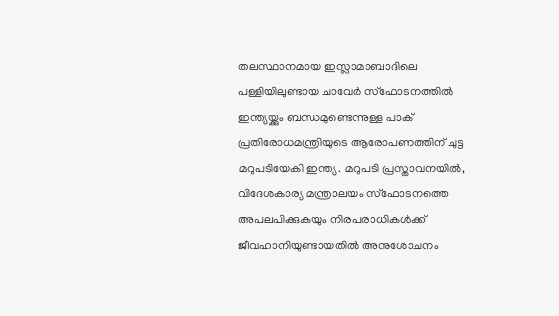തലസ്ഥാനമായ ഇസ്ലാമാബാദിലെ പള്ളിയിലുണ്ടായ ചാവേർ സ്ഫോടനത്തിൽ ഇന്ത്യയ്ക്കും ബന്ധമുണ്ടെന്നുള്ള പാക് പ്രതിരോധമന്ത്രിയുടെ ആരോപണത്തിന് ചുട്ട മറുപടിയേകി ഇന്ത്യ‌. മറുപടി പ്രസ്താവനയിൽ, വിദേശകാര്യ മന്ത്രാലയം സ്ഫോടനത്തെ അപലപിക്കുകയും നിരപരാധികൾക്ക് ജീവഹാനിയുണ്ടായതിൽ അനുശോചനം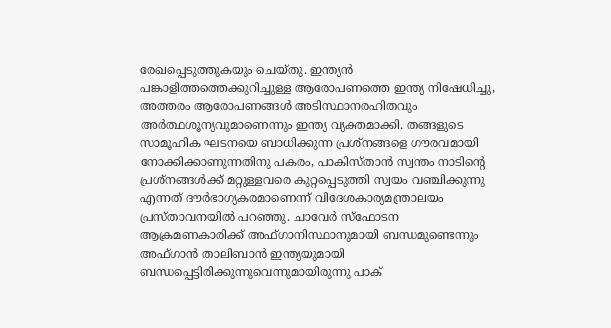രേഖപ്പെടുത്തുകയും ചെയ്തു. ഇന്ത്യൻ പങ്കാളിത്തത്തെക്കുറിച്ചുള്ള ആരോപണത്തെ ഇന്ത്യ നിഷേധിച്ചു, അത്തരം ആരോപണങ്ങൾ അടിസ്ഥാനരഹിതവും അർത്ഥശൂന്യവുമാണെന്നും ഇന്ത്യ വ്യക്തമാക്കി. തങ്ങളുടെ സാമൂഹിക ഘടനയെ ബാധിക്കുന്ന പ്രശ്നങ്ങളെ ഗൗരവമായി നോക്കിക്കാണുന്നതിനു പകരം, പാകിസ്താൻ സ്വന്തം നാടിന്റെ പ്രശ്നങ്ങൾക്ക് മറ്റുള്ളവരെ കുറ്റപ്പെടുത്തി സ്വയം വഞ്ചിക്കുന്നു എന്നത് ദൗർഭാഗ്യകരമാണെന്ന് വിദേശകാര്യമന്ത്രാലയം പ്രസ്താവനയിൽ പറഞ്ഞു. ചാവേർ സ്ഫോടന ആക്രമണകാരിക്ക് അഫ്ഗാനിസ്ഥാനുമായി ബന്ധമുണ്ടെന്നും അഫ്ഗാൻ താലിബാൻ ഇന്ത്യയുമായി ബന്ധപ്പെട്ടിരിക്കുന്നുവെന്നുമായിരുന്നു പാക്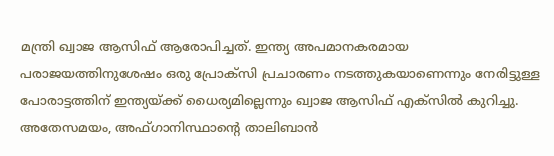മന്ത്രി ഖ്വാജ ആസിഫ് ആരോപിച്ചത്. ഇന്ത്യ അപമാനകരമായ പരാജയത്തിനുശേഷം ഒരു പ്രോക്സി പ്രചാരണം നടത്തുകയാണെന്നും നേരിട്ടുള്ള പോരാട്ടത്തിന് ഇന്ത്യയ്ക്ക് ധൈര്യമില്ലെന്നും ഖ്വാജ ആസിഫ് എക്സിൽ കുറിച്ചു. അതേസമയം, അഫ്ഗാനിസ്ഥാന്റെ താലിബാൻ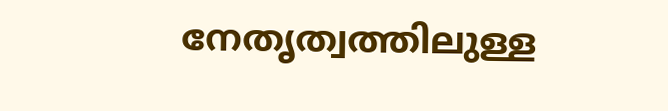നേതൃത്വത്തിലുള്ള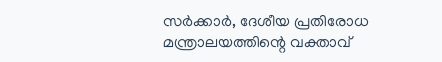സർക്കാർ, ദേശീയ പ്രതിരോധ മന്ത്രാലയത്തിന്റെ വക്താവ്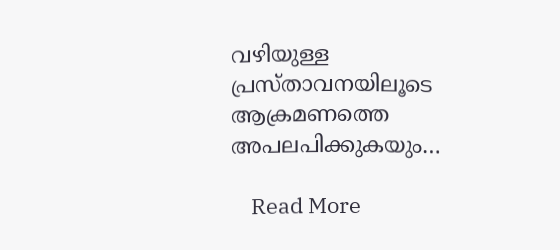വഴിയുള്ള പ്രസ്താവനയിലൂടെ ആക്രമണത്തെ അപലപിക്കുകയും…

    Read More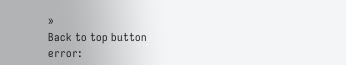»
Back to top button
error: